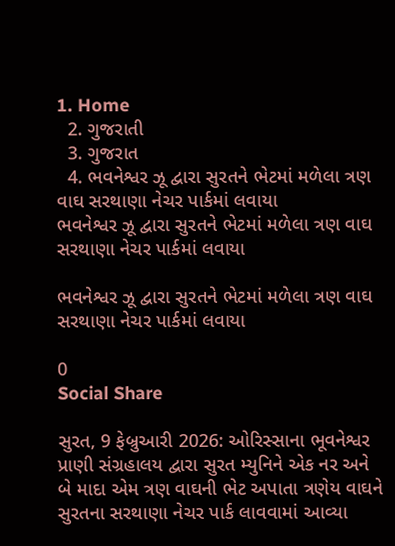1. Home
  2. ગુજરાતી
  3. ગુજરાત
  4. ભવનેશ્વર ઝૂ દ્વારા સુરતને ભેટમાં મળેલા ત્રણ વાઘ સરથાણા નેચર પાર્કમાં લવાયા
ભવનેશ્વર ઝૂ દ્વારા સુરતને ભેટમાં મળેલા ત્રણ વાઘ સરથાણા નેચર પાર્કમાં લવાયા

ભવનેશ્વર ઝૂ દ્વારા સુરતને ભેટમાં મળેલા ત્રણ વાઘ સરથાણા નેચર પાર્કમાં લવાયા

0
Social Share

સુરત, 9 ફેબ્રુઆરી 2026: ઓરિસ્સાના ભૂવનેશ્વર પ્રાણી સંગ્રહાલય દ્વારા સુરત મ્યુનિને એક નર અને બે માદા એમ ત્રણ વાઘની ભેટ અપાતા ત્રણેય વાઘને સુરતના સરથાણા નેચર પાર્ક લાવવામાં આવ્યા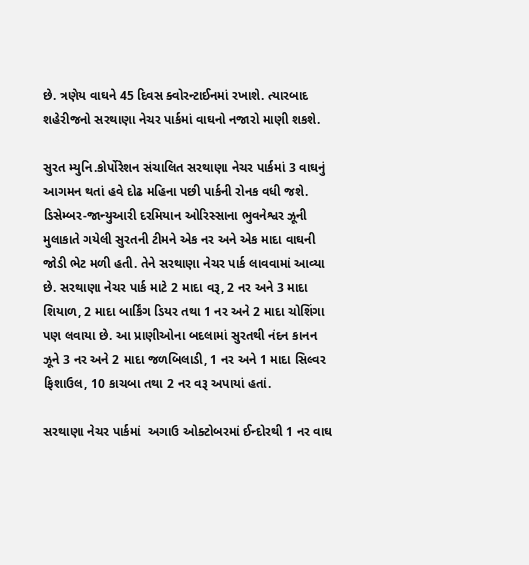છે. ત્રણેય વાઘને 45 દિવસ ક્વોરન્ટાઈનમાં રખાશે. ત્યારબાદ શહેરીજનો સરથાણા નેચર પાર્કમાં વાઘનો નજારો માણી શકશે.

સુરત મ્યુનિ.કોર્પોરેશન સંચાલિત સરથાણા નેચર પાર્કમાં 3 વાઘનું આગમન થતાં હવે દોઢ મહિના પછી પાર્કની રોનક વધી જશે. ડિસેમ્બર-જાન્યુઆરી દરમિયાન ઓરિસ્સાના ભુવનેશ્વર ઝૂની મુલાકાતે ગયેલી સુરતની ટીમને એક નર અને એક માદા વાઘની જોડી ભેટ મળી હતી. તેને સરથાણા નેચર પાર્ક લાવવામાં આવ્યા છે. સરથાણા નેચર પાર્ક માટે 2 માદા વરૂ, 2 નર અને 3 માદા શિયાળ, 2 માદા બાર્કિંગ ડિયર તથા 1 નર અને 2 માદા ચોશિંગા પણ લવાયા છે. આ પ્રાણીઓના બદલામાં સુરતથી નંદન કાનન ઝૂને 3 નર અને 2 માદા જળબિલાડી, 1 નર અને 1 માદા સિલ્વર ફિશાઉલ, 10 કાચબા તથા 2 નર વરૂ અપાયાં હતાં.

સરથાણા નેચર પાર્કમાં  અગાઉ ઓક્ટોબરમાં ઈન્દોરથી 1 નર વાઘ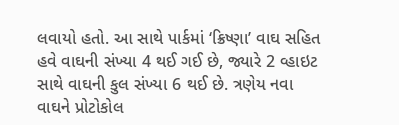લવાયો હતો. આ સાથે પાર્કમાં ‘ક્રિષ્ણા’ વાઘ સહિત હવે વાઘની સંખ્યા 4 થઈ ગઈ છે, જ્યારે 2 વ્હાઇટ સાથે વાઘની કુલ સંખ્યા 6 થઈ છે. ત્રણેય નવા વાઘને પ્રોટોકોલ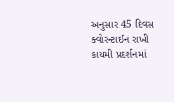અનુસાર 45 દિવસ ક્વોરન્ટાઈન રાખી કાયમી પ્રદર્શનમાં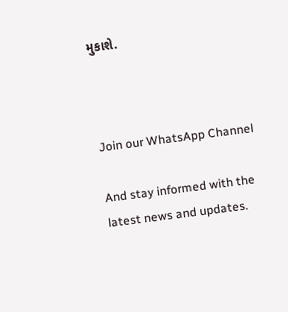મુકાશે.



Join our WhatsApp Channel

And stay informed with the latest news and updates.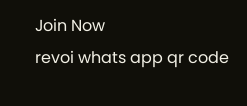Join Now
revoi whats app qr code